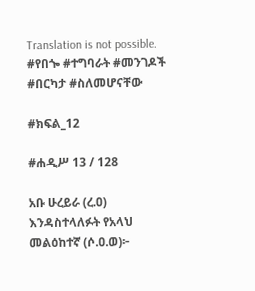Translation is not possible.
#የበጐ #ተግባራት #መንገዶች #በርካታ #ስለመሆናቸው

#ክፍል_12

#ሐዲሥ 13 / 128

አቡ ሁረይራ (ረ.ዐ) እንዳስተላለፉት የአላህ መልዕከተኛ (ሶ.ዐ.ወ)፦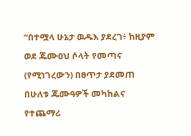“በተሟላ ሁኔታ ዉዱእ ያደረገ፥ ከዚያም ወደ ጁሙዐህ ሶላት የመጣና (የሚነገረውን) በፀጥታ ያደመጠ በሁለቱ ጁሙዓዎች መካከልና የተጨማሪ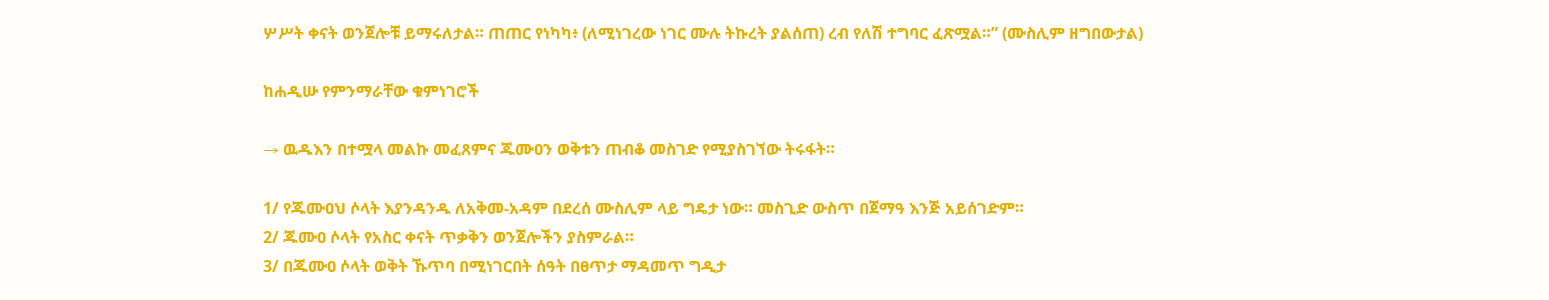ሦሥት ቀናት ወንጀሎቹ ይማሩለታል። ጠጠር የነካካ፥ (ለሚነገረው ነገር ሙሉ ትኩረት ያልሰጠ) ረብ የለሽ ተግባር ፈጽሟል።” (ሙስሊም ዘግበውታል)

ከሐዲሡ የምንማራቸው ቁምነገሮች

→ ዉዱእን በተሟላ መልኩ መፈጸምና ጁሙዐን ወቅቱን ጠብቆ መስገድ የሚያስገኘው ትሩፋት።

1/ የጁሙዐህ ሶላት እያንዳንዱ ለአቅመ-አዳም በደረሰ ሙስሊም ላይ ግዴታ ነው። መስጊድ ውስጥ በጀማዓ እንጅ አይሰገድም።
2/ ጁሙዐ ሶላት የአስር ቀናት ጥቃቅን ወንጀሎችን ያስምራል።
3/ በጁሙዐ ሶላት ወቅት ኹጥባ በሚነገርበት ሰዓት በፀጥታ ማዳመጥ ግዲታ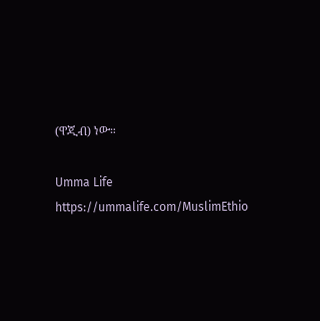(ዋጂብ) ነው።

Umma Life
https://ummalife.com/MuslimEthio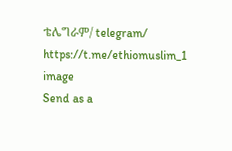ቴሌግራም/ telegram/
https://t.me/ethiomuslim_1
image
Send as a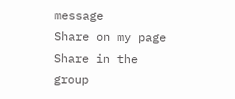message
Share on my page
Share in the group